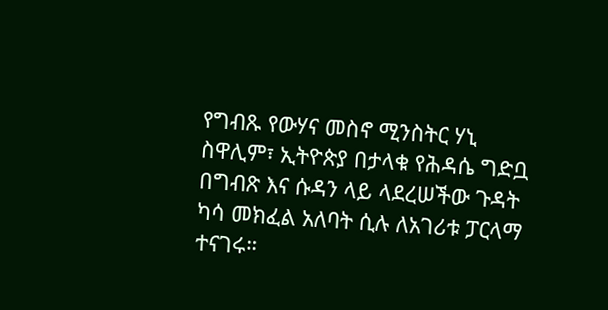የግብጹ የውሃና መስኖ ሚንስትር ሃኒ ስዋሊም፣ ኢትዮጵያ በታላቁ የሕዳሴ ግድቧ በግብጽ እና ሱዳን ላይ ላደረሠችው ጉዳት ካሳ መክፈል አለባት ሲሉ ለአገሪቱ ፓርላማ ተናገሩ።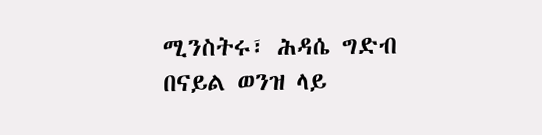ሚንስትሩ፣ ሕዳሴ ግድብ በናይል ወንዝ ላይ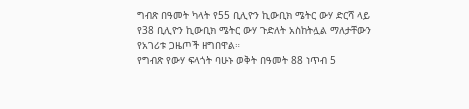ግብጽ በዓመት ካላት የ55 ቢሊዮን ኪውቢክ ሜትር ውሃ ድርሻ ላይ የ38 ቢሊዮን ኪውቢክ ሜትር ውሃ ጉድለት አስከትሏል ማለታቸውን የአገሪቱ ጋዜጦች ዘግበዋል።
የግብጽ የውሃ ፍላጎት ባሁኑ ወቅት በዓመት 88 ነጥብ 5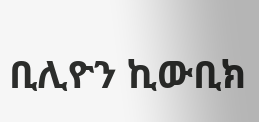ቢሊዮን ኪውቢክ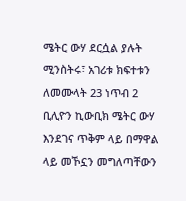ሜትር ውሃ ደርሷል ያሉት ሚንስትሩ፣ አገሪቱ ክፍተቱን ለመሙላት 23 ነጥብ 2 ቢሊዮን ኪውቢክ ሜትር ውሃ እንደገና ጥቅም ላይ በማዋል ላይ መኾኗን መግለጣቸውን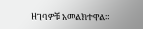ዘገባዎቹ አመልክተዋል።